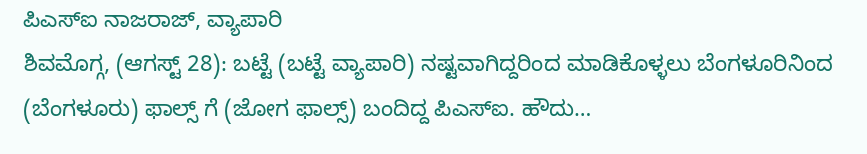ಪಿಎಸ್ಐ ನಾಜರಾಜ್, ವ್ಯಾಪಾರಿ
ಶಿವಮೊಗ್ಗ, (ಆಗಸ್ಟ್ 28): ಬಟ್ಟೆ (ಬಟ್ಟೆ ವ್ಯಾಪಾರಿ) ನಷ್ಟವಾಗಿದ್ದರಿಂದ ಮಾಡಿಕೊಳ್ಳಲು ಬೆಂಗಳೂರಿನಿಂದ (ಬೆಂಗಳೂರು) ಫಾಲ್ಸ್ ಗೆ (ಜೋಗ ಫಾಲ್ಸ್) ಬಂದಿದ್ದ ಪಿಎಸ್ಐ. ಹೌದು…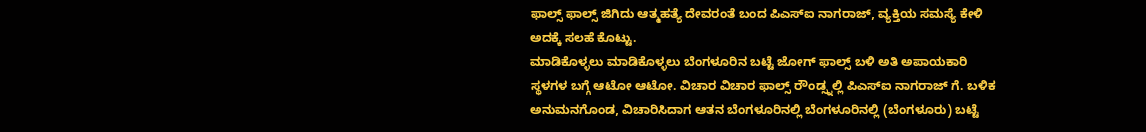ಫಾಲ್ಸ್ ಫಾಲ್ಸ್ ಜಿಗಿದು ಆತ್ಮಹತ್ಯೆ ದೇವರಂತೆ ಬಂದ ಪಿಎಸ್ಐ ನಾಗರಾಜ್, ವ್ಯಕ್ತಿಯ ಸಮಸ್ಯೆ ಕೇಳಿ ಅದಕ್ಕೆ ಸಲಹೆ ಕೊಟ್ಟು.
ಮಾಡಿಕೊಳ್ಳಲು ಮಾಡಿಕೊಳ್ಳಲು ಬೆಂಗಳೂರಿನ ಬಟ್ಟೆ ಜೋಗ್ ಫಾಲ್ಸ್ ಬಳಿ ಅತಿ ಅಪಾಯಕಾರಿ ಸ್ಥಳಗಳ ಬಗ್ಗೆ ಆಟೋ ಆಟೋ. ವಿಚಾರ ವಿಚಾರ ಫಾಲ್ಸ್ ರೌಂಡ್ಸ್ನಲ್ಲಿ ಪಿಎಸ್ಐ ನಾಗರಾಜ್ ಗೆ. ಬಳಿಕ ಅನುಮನಗೊಂಡ, ವಿಚಾರಿಸಿದಾಗ ಆತನ ಬೆಂಗಳೂರಿನಲ್ಲಿ ಬೆಂಗಳೂರಿನಲ್ಲಿ (ಬೆಂಗಳೂರು) ಬಟ್ಟೆ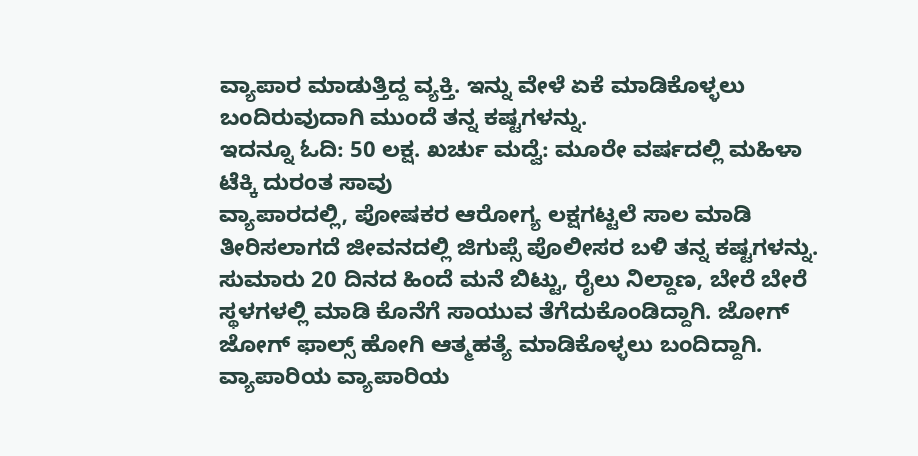ವ್ಯಾಪಾರ ಮಾಡುತ್ತಿದ್ದ ವ್ಯಕ್ತಿ. ಇನ್ನು ವೇಳೆ ಏಕೆ ಮಾಡಿಕೊಳ್ಳಲು ಬಂದಿರುವುದಾಗಿ ಮುಂದೆ ತನ್ನ ಕಷ್ಟಗಳನ್ನು.
ಇದನ್ನೂ ಓದಿ: 50 ಲಕ್ಷ. ಖರ್ಚು ಮದ್ವೆ: ಮೂರೇ ವರ್ಷದಲ್ಲಿ ಮಹಿಳಾ ಟೆಕ್ಕಿ ದುರಂತ ಸಾವು
ವ್ಯಾಪಾರದಲ್ಲಿ, ಪೋಷಕರ ಆರೋಗ್ಯ ಲಕ್ಷಗಟ್ಟಲೆ ಸಾಲ ಮಾಡಿ ತೀರಿಸಲಾಗದೆ ಜೀವನದಲ್ಲಿ ಜಿಗುಪ್ಸೆ ಪೊಲೀಸರ ಬಳಿ ತನ್ನ ಕಷ್ಟಗಳನ್ನು. ಸುಮಾರು 20 ದಿನದ ಹಿಂದೆ ಮನೆ ಬಿಟ್ಟು, ರೈಲು ನಿಲ್ದಾಣ, ಬೇರೆ ಬೇರೆ ಸ್ಥಳಗಳಲ್ಲಿ ಮಾಡಿ ಕೊನೆಗೆ ಸಾಯುವ ತೆಗೆದುಕೊಂಡಿದ್ದಾಗಿ. ಜೋಗ್ ಜೋಗ್ ಫಾಲ್ಸ್ ಹೋಗಿ ಆತ್ಮಹತ್ಯೆ ಮಾಡಿಕೊಳ್ಳಲು ಬಂದಿದ್ದಾಗಿ.
ವ್ಯಾಪಾರಿಯ ವ್ಯಾಪಾರಿಯ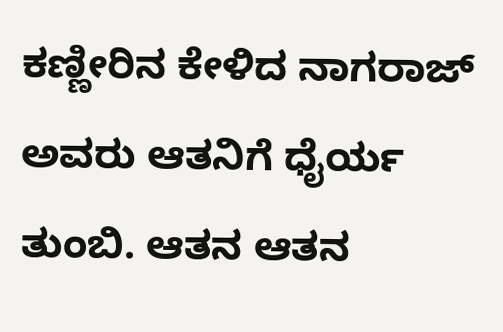ಕಣ್ಣೀರಿನ ಕೇಳಿದ ನಾಗರಾಜ್ ಅವರು ಆತನಿಗೆ ಧೈರ್ಯ ತುಂಬಿ. ಆತನ ಆತನ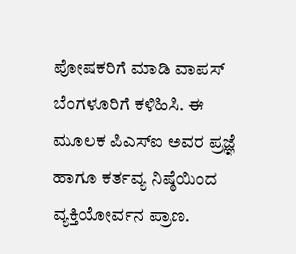ಪೋಷಕರಿಗೆ ಮಾಡಿ ವಾಪಸ್ ಬೆಂಗಳೂರಿಗೆ ಕಳಿಹಿಸಿ. ಈ ಮೂಲಕ ಪಿಎಸ್ಐ ಅವರ ಪ್ರಜ್ಞೆ ಹಾಗೂ ಕರ್ತವ್ಯ ನಿಷ್ಠೆಯಿಂದ ವ್ಯಕ್ತಿಯೋರ್ವನ ಪ್ರಾಣ.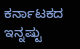ಕರ್ನಾಟಕದ ಇನ್ನಷ್ಟು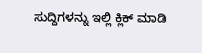ಸುದ್ದಿಗಳನ್ನು ಇಲ್ಲಿ ಕ್ಲಿಕ್ ಮಾಡಿ